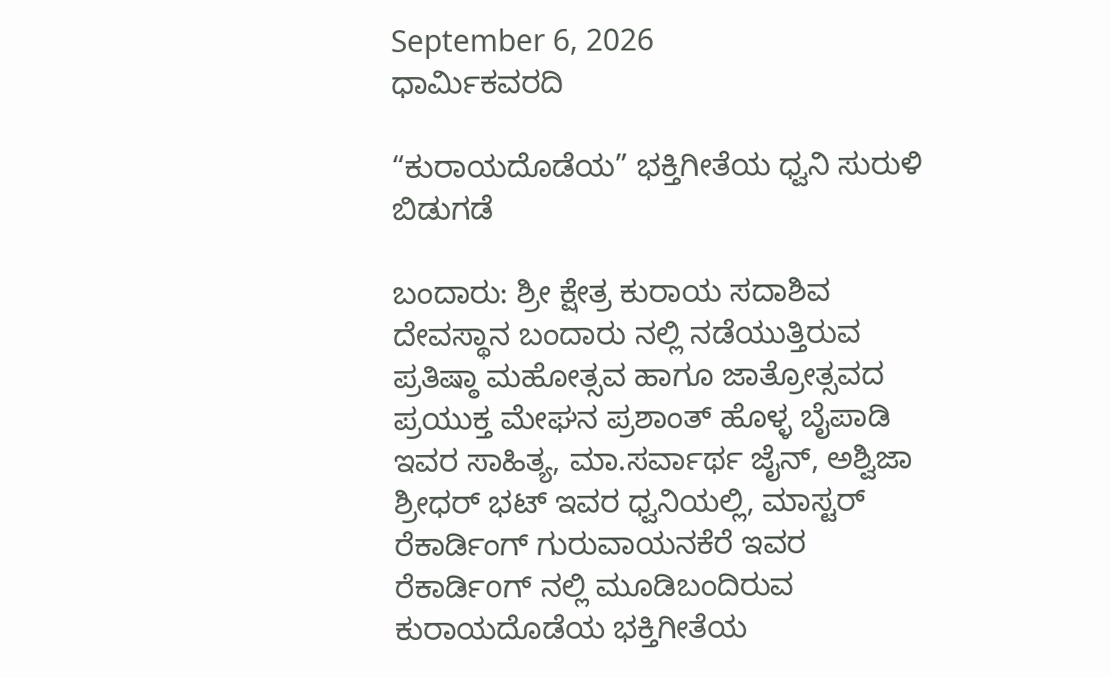September 6, 2026
ಧಾರ್ಮಿಕವರದಿ

“ಕುರಾಯದೊಡೆಯ” ಭಕ್ತಿಗೀತೆಯ ಧ್ವನಿ ಸುರುಳಿ ಬಿಡುಗಡೆ

ಬಂದಾರು: ಶ್ರೀ ಕ್ಷೇತ್ರ ಕುರಾಯ ಸದಾಶಿವ ದೇವಸ್ಥಾನ ಬಂದಾರು ನಲ್ಲಿ ನಡೆಯುತ್ತಿರುವ ಪ್ರತಿಷ್ಠಾ ಮಹೋತ್ಸವ ಹಾಗೂ ಜಾತ್ರೋತ್ಸವದ ಪ್ರಯುಕ್ತ ಮೇಘನ ಪ್ರಶಾಂತ್ ಹೊಳ್ಳ ಬೈಪಾಡಿ ಇವರ ಸಾಹಿತ್ಯ, ಮಾ.ಸರ್ವಾರ್ಥ ಜೈನ್, ಅಶ್ವಿಜಾ ಶ್ರೀಧರ್ ಭಟ್ ಇವರ ಧ್ವನಿಯಲ್ಲಿ, ಮಾಸ್ಟರ್ ರೆಕಾರ್ಡಿಂಗ್ ಗುರುವಾಯನಕೆರೆ ಇವರ ರೆಕಾರ್ಡಿoಗ್ ನಲ್ಲಿ ಮೂಡಿಬಂದಿರುವ ಕುರಾಯದೊಡೆಯ ಭಕ್ತಿಗೀತೆಯ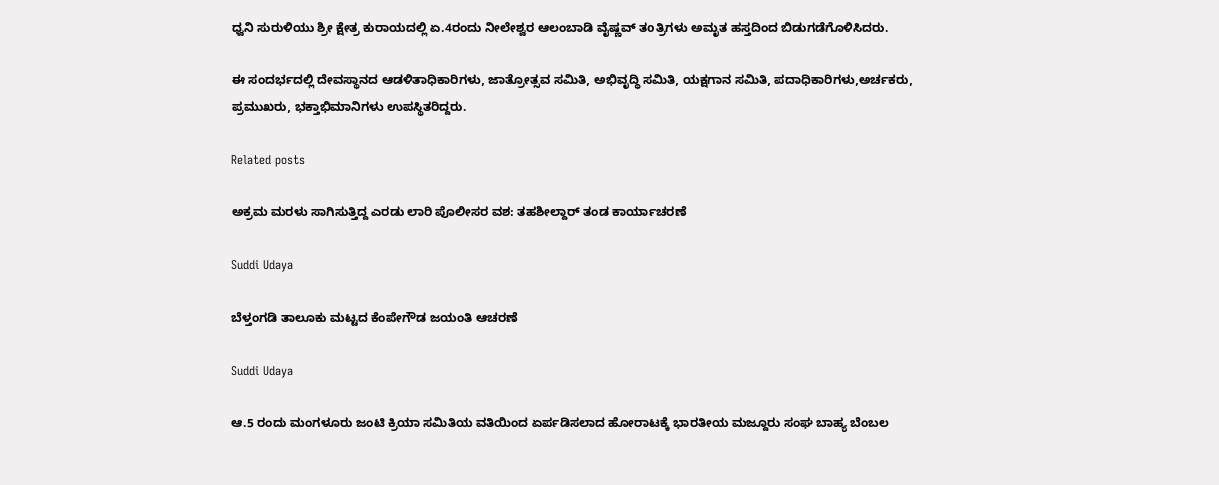ಧ್ವನಿ ಸುರುಳಿಯು ಶ್ರೀ ಕ್ಷೇತ್ರ ಕುರಾಯದಲ್ಲಿ ಏ.4ರಂದು ನೀಲೇಶ್ವರ ಆಲಂಬಾಡಿ ವೈಷ್ಣವ್ ತoತ್ರಿಗಳು ಅಮೃತ ಹಸ್ತದಿಂದ ಬಿಡುಗಡೆಗೊಳಿಸಿದರು.

ಈ ಸಂದರ್ಭದಲ್ಲಿ ದೇವಸ್ಥಾನದ ಆಡಳಿತಾಧಿಕಾರಿಗಳು, ಜಾತ್ರೋತ್ಸವ ಸಮಿತಿ, ಅಭಿವೃದ್ಧಿ ಸಮಿತಿ, ಯಕ್ಷಗಾನ ಸಮಿತಿ, ಪದಾಧಿಕಾರಿಗಳು,ಅರ್ಚಕರು, ಪ್ರಮುಖರು, ಭಕ್ತಾಭಿಮಾನಿಗಳು ಉಪಸ್ಥಿತರಿದ್ದರು.

Related posts

ಅಕ್ರಮ ಮರಳು ಸಾಗಿಸುತ್ತಿದ್ದ ಎರಡು ಲಾರಿ ಪೊಲೀಸರ ವಶ: ತಹಶೀಲ್ದಾರ್ ತಂಡ ಕಾರ್ಯಾಚರಣೆ

Suddi Udaya

ಬೆಳ್ತಂಗಡಿ ತಾಲೂಕು ಮಟ್ಟದ ಕೆಂಪೇಗೌಡ ಜಯಂತಿ ಆಚರಣೆ

Suddi Udaya

ಆ.5 ರಂದು ಮಂಗಳೂರು ಜಂಟಿ ಕ್ರಿಯಾ ಸಮಿತಿಯ ವತಿಯಿಂದ ಏರ್ಪಡಿಸಲಾದ ಹೋರಾಟಕ್ಕೆ ಭಾರತೀಯ ಮಜ್ದೂರು ಸಂಘ ಬಾಹ್ಯ ಬೆಂಬಲ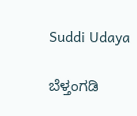Suddi Udaya

ಬೆಳ್ತಂಗಡಿ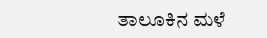ತಾಲೂಕಿನ ಮಳೆ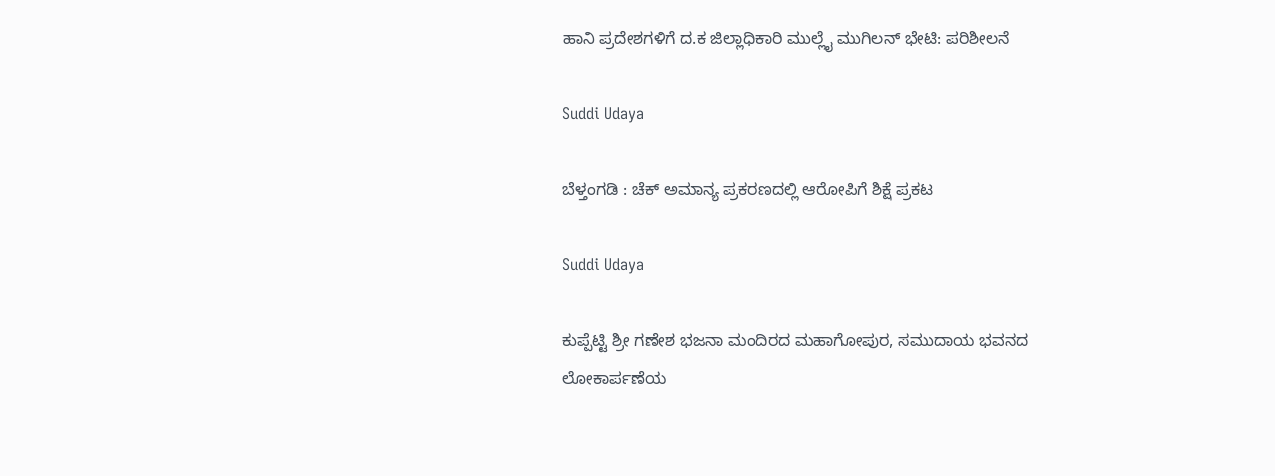ಹಾನಿ ಪ್ರದೇಶಗಳಿಗೆ ದ.ಕ ಜಿಲ್ಲಾಧಿಕಾರಿ ಮುಲ್ಲೈ ಮುಗಿಲನ್ ಭೇಟಿ: ಪರಿಶೀಲನೆ

Suddi Udaya

ಬೆಳ್ತಂಗಡಿ : ಚೆಕ್ ಅಮಾನ್ಯ ಪ್ರಕರಣದಲ್ಲಿ ಆರೋಪಿಗೆ ಶಿಕ್ಷೆ ಪ್ರಕಟ

Suddi Udaya

ಕುಪ್ಪೆಟ್ಟಿ ಶ್ರೀ ಗಣೇಶ ಭಜನಾ ಮಂದಿರದ ಮಹಾಗೋಪುರ, ಸಮುದಾಯ ಭವನದ ಲೋಕಾರ್ಪಣೆಯ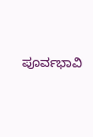ಪೂರ್ವಭಾವಿ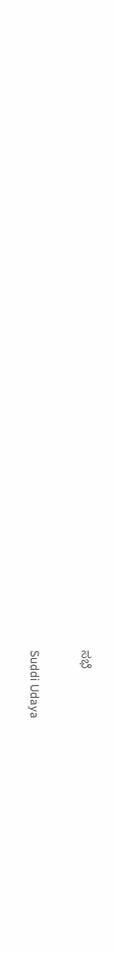ಸಭೆ

Suddi Udaya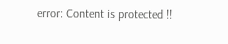error: Content is protected !!